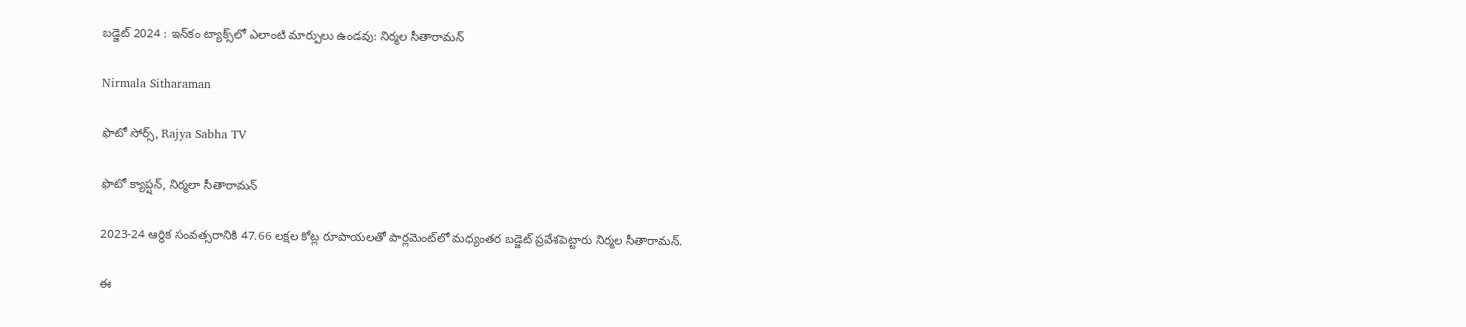బడ్జెట్ 2024 : ఇన్‌కం ట్యాక్స్‌లో ఎలాంటి మార్పులు ఉండవు: నిర్మల సీతారామన్

Nirmala Sitharaman

ఫొటో సోర్స్, Rajya Sabha TV

ఫొటో క్యాప్షన్, నిర్మలా సీతారామన్

2023-24 ఆర్థిక సంవత్సరానికి 47.66 లక్షల కోట్ల రూపాయలతో పార్లమెంట్‌లో మధ్యంతర బడ్జెట్ ప్రవేశపెట్టారు నిర్మల సీతారామన్.

ఈ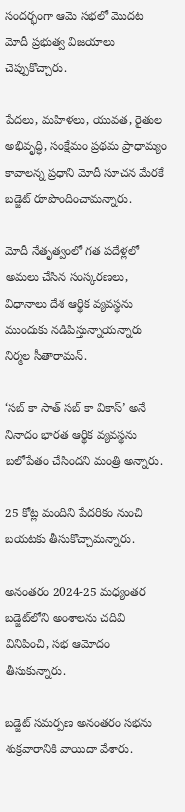సందర్భంగా ఆమె సభలో మొదట మోదీ ప్రభుత్వ విజయాలు చెప్పుకొచ్చారు.

పేదలు, మహిళలు, యువత, రైతుల అభివృద్ధి, సంక్షేమం ప్రథమ ప్రాధామ్యం కావాలన్న ప్రధాని మోదీ సూచన మేరకే బడ్జెట్ రూపొందించామన్నారు.

మోదీ నేతృత్వంలో గత పదేళ్లలో అమలు చేసిన సంస్కరణలు, విధానాలు దేశ ఆర్థిక వ్యవస్థను ముందుకు నడిపిస్తున్నాయన్నారు నిర్మల సీతారామన్.

‘సబ్ కా సాత్ సబ్ కా వికాస్’ అనే నినాదం భారత ఆర్థిక వ్యవస్థను బలోపేతం చేసిందని మంత్రి అన్నారు.

25 కోట్ల మందిని పేదరికం నుంచి బయటకు తీసుకొచ్చామన్నారు.

అనంతరం 2024-25 మధ్యంతర బడ్జెట్‌లోని అంశాలను చదివి వినిపించి, సభ ఆమోదం తీసుకున్నారు.

బడ్జెట్ సమర్పణ అనంతరం సభను శుక్రవారానికి వాయిదా వేశారు.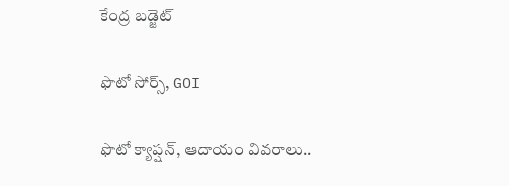కేంద్ర బడ్జెట్

ఫొటో సోర్స్, GOI

ఫొటో క్యాప్షన్, ఆదాయం వివరాలు..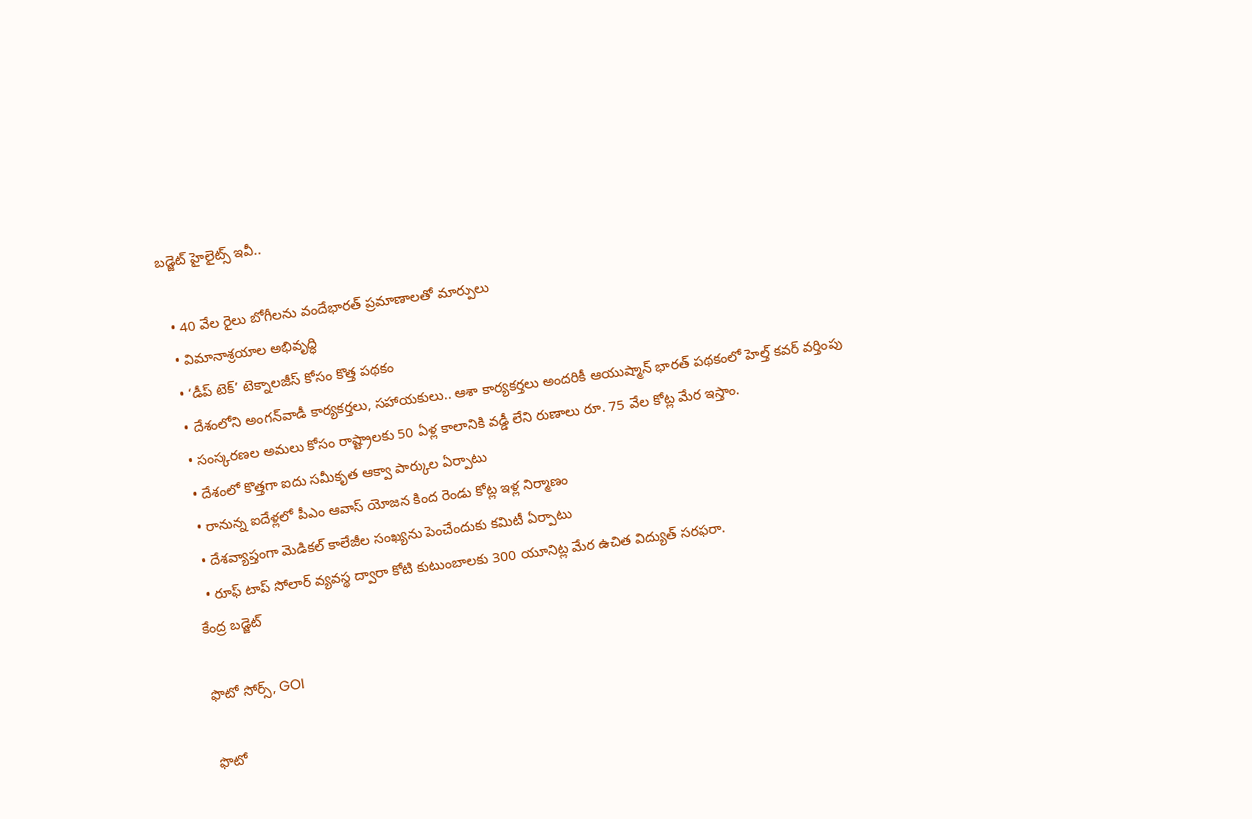బడ్జెట్ హైలైట్స్ ఇవీ..

  • 40 వేల రైలు బోగీలను వందేభారత్ ప్రమాణాలతో మార్పులు
  • విమానాశ్రయాల అభివృద్ధి
  • ‘డీప్ టెక్’ టెక్నాలజీస్ కోసం కొత్త పథకం
  • దేశంలోని అంగన్‌వాడీ కార్యకర్తలు, సహాయకులు.. ఆశా కార్యకర్తలు అందరికీ ఆయుష్మాన్ భారత్ పథకంలో హెల్త్ కవర్ వర్తింపు
  • సంస్కరణల అమలు కోసం రాష్ట్రాలకు 50 ఏళ్ల కాలానికి వడ్డీ లేని రుణాలు రూ. 75 వేల కోట్ల మేర ఇస్తాం.
  • దేశంలో కొత్తగా ఐదు సమీకృత ఆక్వా పార్కుల ఏర్పాటు
  • రానున్న ఐదేళ్లలో పీఎం ఆవాస్ యోజన కింద రెండు కోట్ల ఇళ్ల నిర్మాణం
  • దేశవ్యాప్తంగా మెడికల్ కాలేజీల సంఖ్యను పెంచేందుకు కమిటీ ఏర్పాటు
  • రూఫ్ టాప్ సోలార్ వ్యవస్థ ద్వారా కోటి కుటుంబాలకు 300 యూనిట్ల మేర ఉచిత విద్యుత్ సరఫరా.
కేంద్ర బడ్జెట్

ఫొటో సోర్స్, GOI

ఫొటో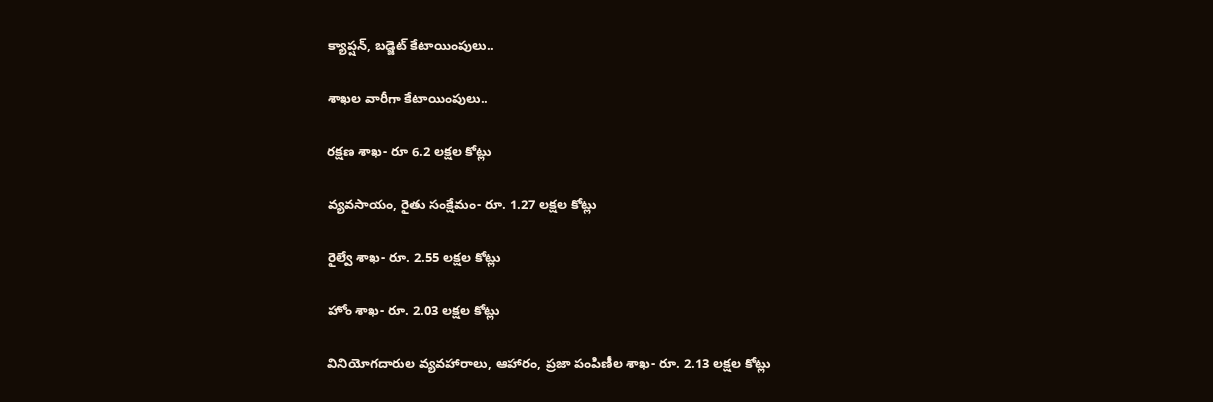క్యాప్షన్, బడ్జెట్ కేటాయింపులు..

శాఖల వారీగా కేటాయింపులు..

రక్షణ శాఖ- రూ 6.2 లక్షల కోట్లు

వ్యవసాయం, రైతు సంక్షేమం- రూ. 1.27 లక్షల కోట్లు

రైల్వే శాఖ- రూ. 2.55 లక్షల కోట్లు

హోం శాఖ- రూ. 2.03 లక్షల కోట్లు

వినియోగదారుల వ్యవహారాలు, ఆహారం, ప్రజా పంపిణీల శాఖ- రూ. 2.13 లక్షల కోట్లు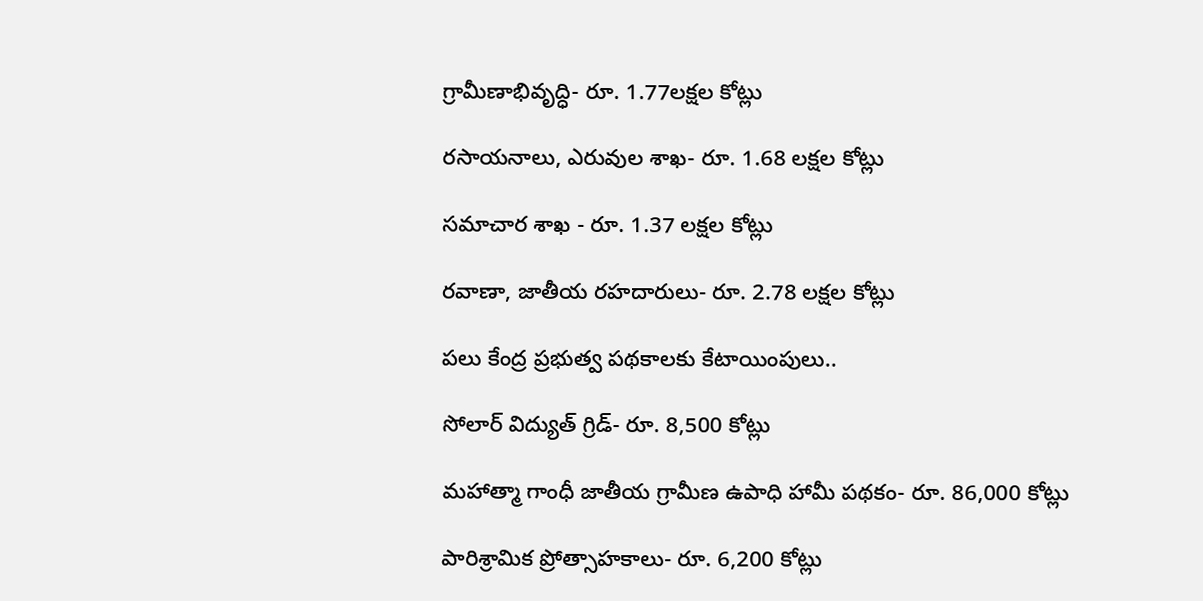గ్రామీణాభివృద్ధి- రూ. 1.77లక్షల కోట్లు

రసాయనాలు, ఎరువుల శాఖ- రూ. 1.68 లక్షల కోట్లు

సమాచార శాఖ - రూ. 1.37 లక్షల కోట్లు

రవాణా, జాతీయ రహదారులు- రూ. 2.78 లక్షల కోట్లు

పలు కేంద్ర ప్రభుత్వ పథకాలకు కేటాయింపులు..

సోలార్‌ విద్యుత్‌ గ్రిడ్‌- రూ. 8,500 కోట్లు

మహాత్మా గాంధీ జాతీయ గ్రామీణ ఉపాధి హామీ పథకం- రూ. 86,000 కోట్లు

పారిశ్రామిక ప్రోత్సాహకాలు- రూ. 6,200 కోట్లు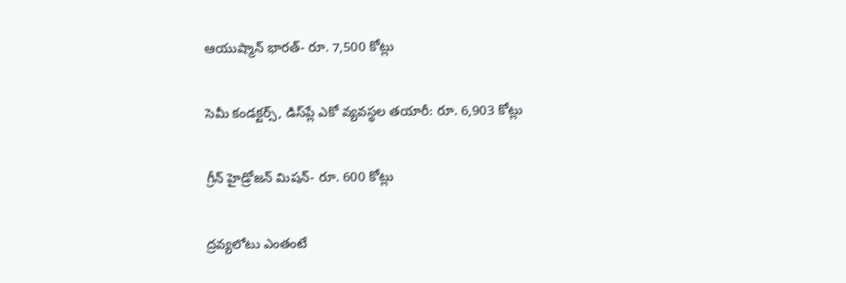ఆయుష్మాన్‌ భారత్‌- రూ. 7,500 కోట్లు

సెమీ కండక్టర్స్‌, డిస్‌ప్లే ఎకో వ్యవస్థల తయారీ: రూ. 6,903 కోట్లు

గ్రీన్‌ హైడ్రోజన్‌ మిషన్‌- రూ. 600 కోట్లు

ద్రవ్యలోటు ఎంతంటే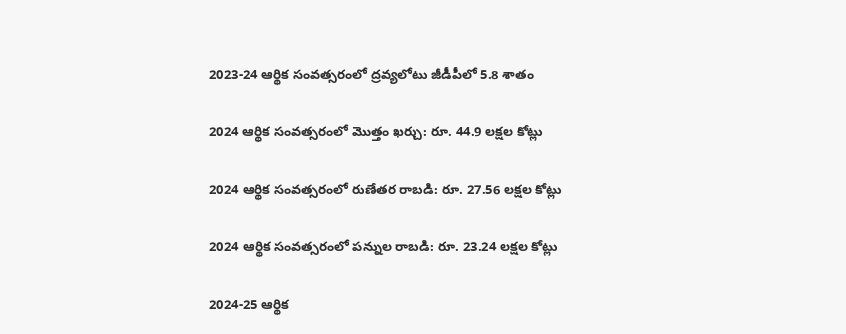2023-24 ఆర్థిక సంవత్సరంలో ద్రవ్యలోటు జీడీపీలో 5.8 శాతం

2024 ఆర్థిక సంవత్సరంలో మొత్తం ఖర్చు: రూ. 44.9 లక్షల కోట్లు

2024 ఆర్థిక సంవత్సరంలో రుణేతర రాబడి: రూ. 27.56 లక్షల కోట్లు

2024 ఆర్థిక సంవత్సరంలో పన్నుల రాబడి: రూ. 23.24 లక్షల కోట్లు

2024-25 ఆర్థిక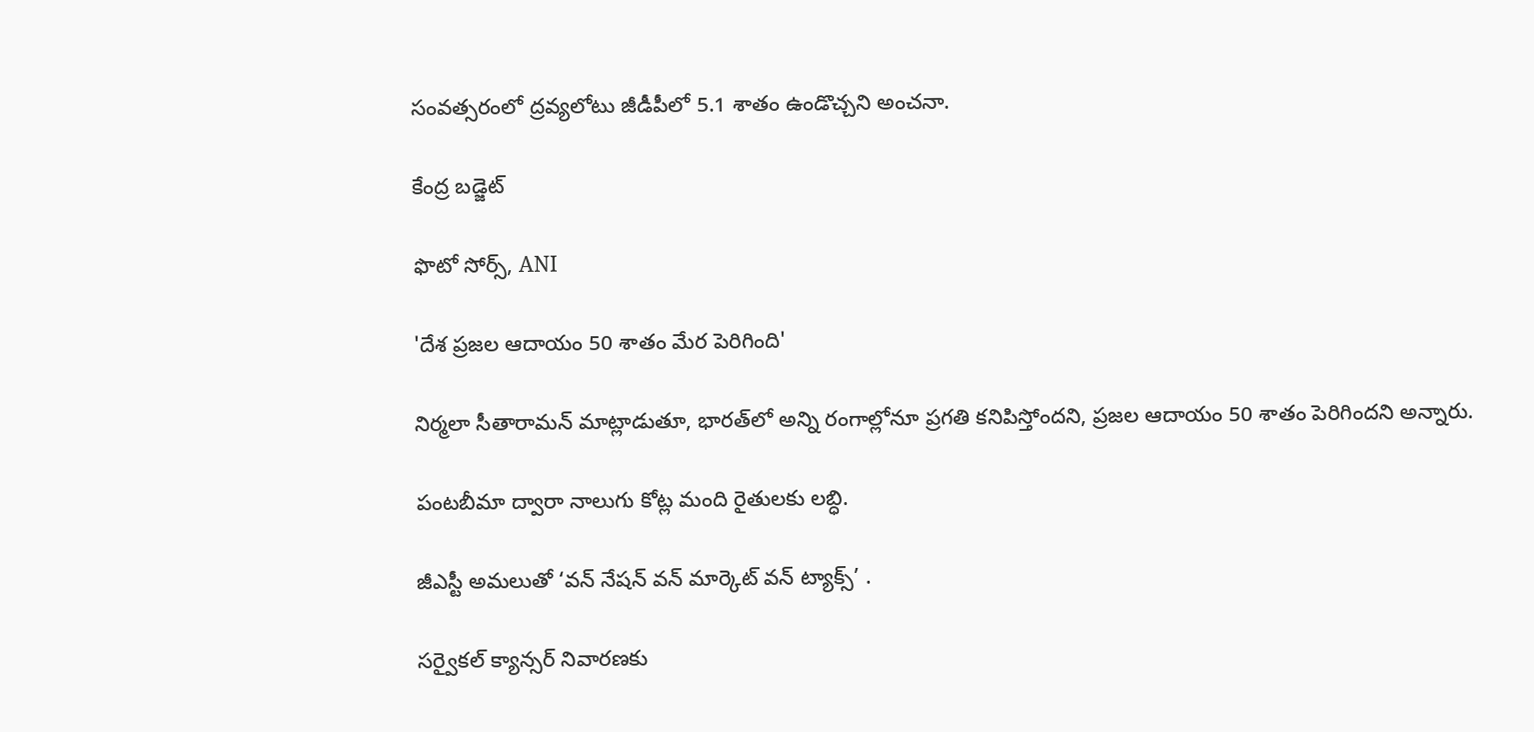సంవత్సరంలో ద్రవ్యలోటు జీడీపీలో 5.1 శాతం ఉండొచ్చని అంచనా.

కేంద్ర బడ్జెట్

ఫొటో సోర్స్, ANI

'దేశ ప్రజల ఆదాయం 50 శాతం మేర పెరిగింది'

నిర్మలా సీతారామన్ మాట్లాడుతూ, భారత్‌లో అన్ని రంగాల్లోనూ ప్రగతి కనిపిస్తోందని, ప్రజల ఆదాయం 50 శాతం పెరిగిందని అన్నారు.

పంటబీమా ద్వారా నాలుగు కోట్ల మంది రైతులకు లబ్ధి.

జీఎస్టీ అమలుతో ‘వన్ నేషన్ వన్ మార్కెట్ వన్ ట్యాక్స్‌’ .

సర్వైకల్ క్యాన్సర్ నివారణకు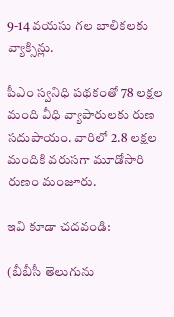9-14 వయసు గల బాలికలకు వ్యాక్సిన్లు.

పీఎం స్వనిధి పథకంతో 78 లక్షల మంది వీధి వ్యాపారులకు రుణ సదుపాయం. వారిలో 2.8 లక్షల మందికి వరుసగా మూడోసారి రుణం మంజూరు.

ఇవి కూడా చదవండి:

(బీబీసీ తెలుగును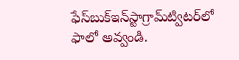ఫేస్‌బుక్ఇన్‌స్టాగ్రామ్‌ట్విటర్‌లో ఫాలో అవ్వండి.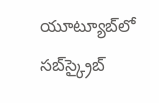యూట్యూబ్‌లో సబ్‌స్క్రైబ్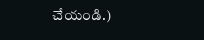చేయండి.)